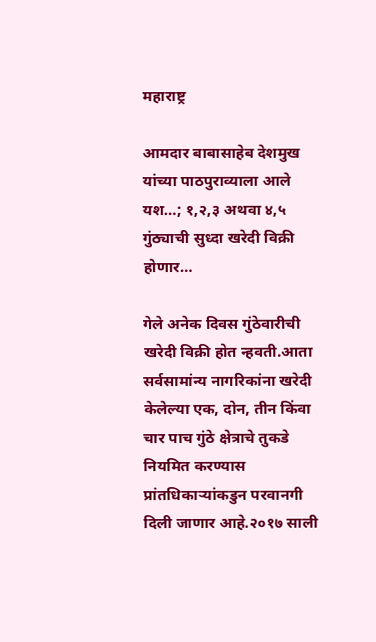महाराष्ट्र

आमदार बाबासाहेब देशमुख यांच्या पाठपुराव्याला आले यश…; १,२,३ अथवा ४,५ गुंठ्याची सुध्दा खरेदी विक्री होणार…

गेले अनेक दिवस गुंठेवारीची खरेदी विक्री होत न्हवती.आता सर्वसामांन्य नागरिकांना खरेदी केलेल्या एक, दोन, तीन किंवा चार पाच गुंठे क्षेत्राचे तुकडे नियमित करण्यास प्रांतधिकाऱ्यांकडुन परवानगी दिली जाणार आहे.२०१७ साली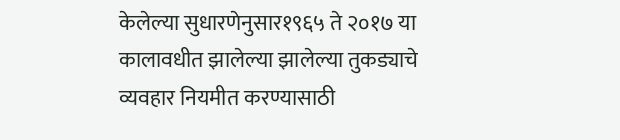केलेल्या सुधारणेनुसार१९६५ ते २०१७ या कालावधीत झालेल्या झालेल्या तुकड्याचे व्यवहार नियमीत करण्यासाठी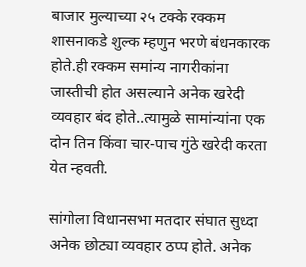बाजार मुल्याच्या २५ टक्के रक्कम शासनाकडे शुल्क म्हणुन भरणे बंधनकारक होते.ही रक्कम समांन्य नागरीकांना जास्तीची होत असल्याने अनेक खरेदी व्यवहार बंद‌ होते..त्यामुळे सामांन्यांना एक दोन तिन किंवा चार-पाच गुंठे खरेदी करता येत न्हवती.

सांगोला विधानसभा मतदार संघात सुध्दा अनेक छोट्या व्यवहार ठप्प होते. अनेक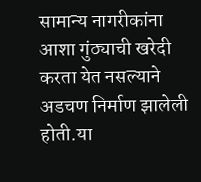सामान्य नागरीकांना आशा‌ गुंठ्याची खरेदी करता येत नसल्याने अडचण निर्माण झालेली होती.या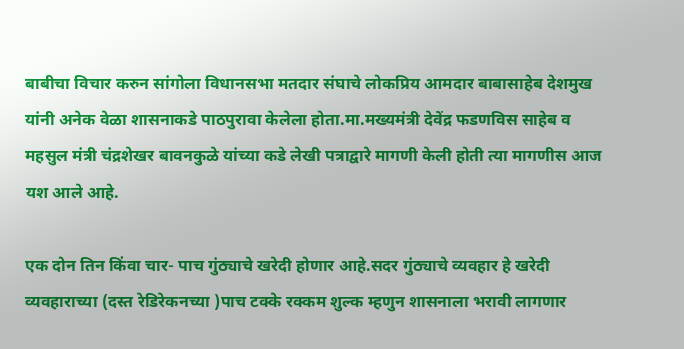बाबीचा विचार करुन सांगोला विधानसभा मतदार संघाचे लोकप्रिय आमदार बाबासाहेब देशमुख यांनी अनेक वेळा शासनाकडे पाठपुरावा केलेला होता.मा.मख्यमंत्री देवेंद्र फडणविस साहेब व महसुल मंत्री चंद्रशेखर बावनकुळे यांच्या कडे लेखी पत्राद्वारे मागणी केली होती त्या मागणीस आज यश आले आहे.

एक दोन तिन किंवा चार- पाच गुंठ्याचे खरेदी होणार आहे.सदर गुंठ्याचे व्यवहार हे खरेदी व्यवहाराच्या (दस्त रेडिरेकनच्या )पाच टक्के रक्कम शुल्क म्हणुन शासनाला भरावी लागणार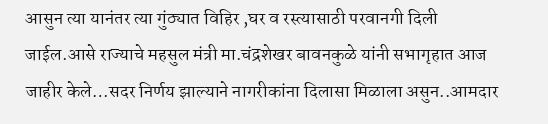आसुन त्या यानंतर त्या गुंठ्यात विहिर ,घर व रस्त्यासाठी परवानगी दिली जाईल.आसे राज्याचे महसुल मंत्री मा.चंद्रशेखर बावनकुळे यांनी सभागृहात आज जाहीर केले…सदर निर्णय झाल्याने नागरीकांना दिलासा मिळाला असुन..आमदार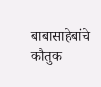बाबासाहेबांचे कौतुक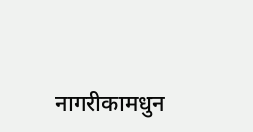नागरीकामधुन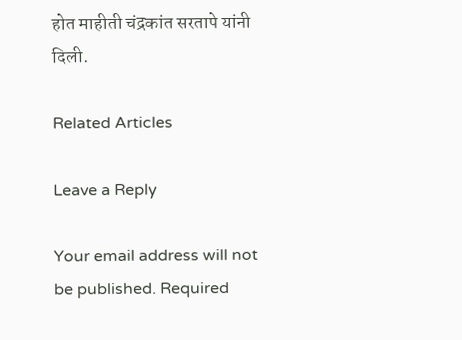होत माहीती चंद्रकांत सरतापे यांनी दिली.

Related Articles

Leave a Reply

Your email address will not be published. Required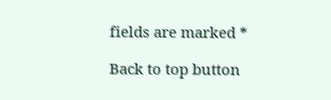fields are marked *

Back to top button